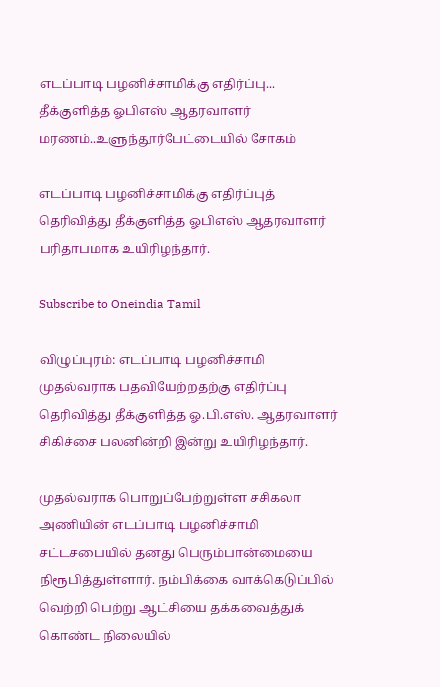எடப்பாடி பழனிச்சாமிக்கு எதிர்ப்பு... தீக்குளித்த ஓபிஎஸ் ஆதரவாளர் மரணம்..உளுந்தூர்பேட்டையில் சோகம்

எடப்பாடி பழனிச்சாமிக்கு எதிர்ப்புத் தெரிவித்து தீக்குளித்த ஓபிஎஸ் ஆதரவாளர் பரிதாபமாக உயிரிழந்தார்.

Subscribe to Oneindia Tamil

விழுப்புரம்: எடப்பாடி பழனிச்சாமி முதல்வராக பதவியேற்றதற்கு எதிர்ப்பு தெரிவித்து தீக்குளித்த ஓ.பி.எஸ். ஆதரவாளர் சிகிச்சை பலனின்றி இன்று உயிரிழந்தார்.

முதல்வராக பொறுப்பேற்றுள்ள சசிகலா அணியின் எடப்பாடி பழனிச்சாமி சட்டசபையில் தனது பெரும்பான்மையை நிரூபித்துள்ளார். நம்பிக்கை வாக்கெடுப்பில் வெற்றி பெற்று ஆட்சியை தக்கவைத்துக் கொண்ட நிலையில்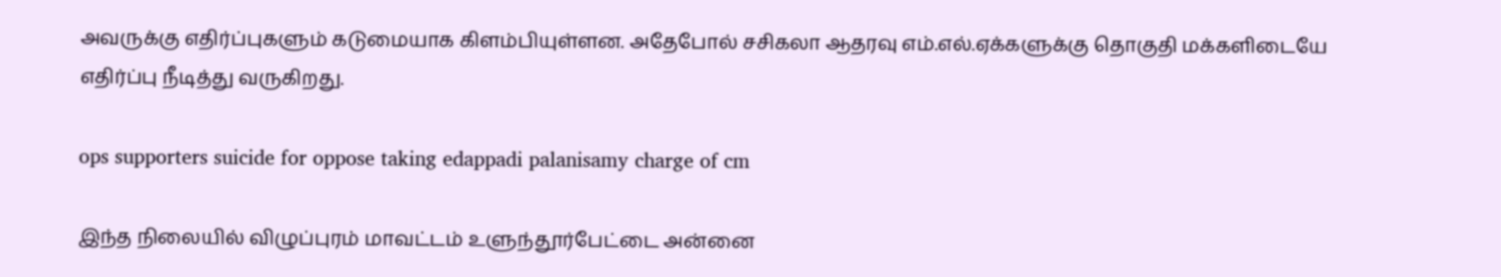அவருக்கு எதிர்ப்புகளும் கடுமையாக கிளம்பியுள்ளன. அதேபோல் சசிகலா ஆதரவு எம்.எல்.ஏக்களுக்கு தொகுதி மக்களிடையே எதிர்ப்பு நீடித்து வருகிறது.

ops supporters suicide for oppose taking edappadi palanisamy charge of cm

இந்த நிலையில் விழுப்புரம் மாவட்டம் உளுந்தூர்பேட்டை அன்னை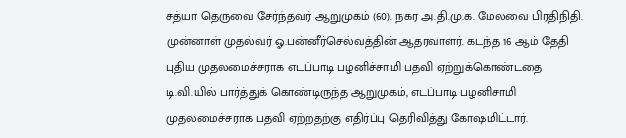சத்யா தெருவை சேர்ந்தவர் ஆறுமுகம் (60). நகர அ.தி.மு.க. மேலவை பிரதிநிதி. முன்னாள் முதல்வர் ஓ.பன்னீர்செல்வத்தின் ஆதரவாளர். கடந்த 16 ஆம் தேதி புதிய முதலமைச்சராக எடப்பாடி பழனிச்சாமி பதவி ஏற்றுக்கொண்டதை டி.வி.யில் பார்த்துக் கொண்டிருந்த ஆறுமுகம், எடப்பாடி பழனிசாமி முதலமைச்சராக பதவி ஏற்றதற்கு எதிர்ப்பு தெரிவித்து கோ‌ஷமிட்டார்.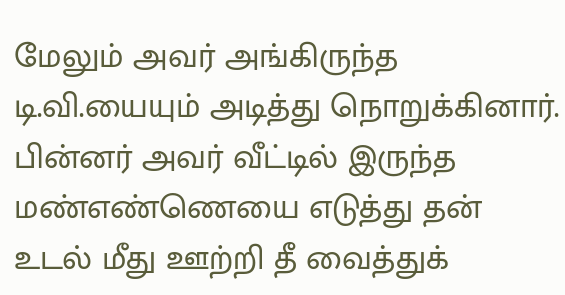மேலும் அவர் அங்கிருந்த டி.வி.யையும் அடித்து நொறுக்கினார். பின்னர் அவர் வீட்டில் இருந்த மண்எண்ணெயை எடுத்து தன் உடல் மீது ஊற்றி தீ வைத்துக்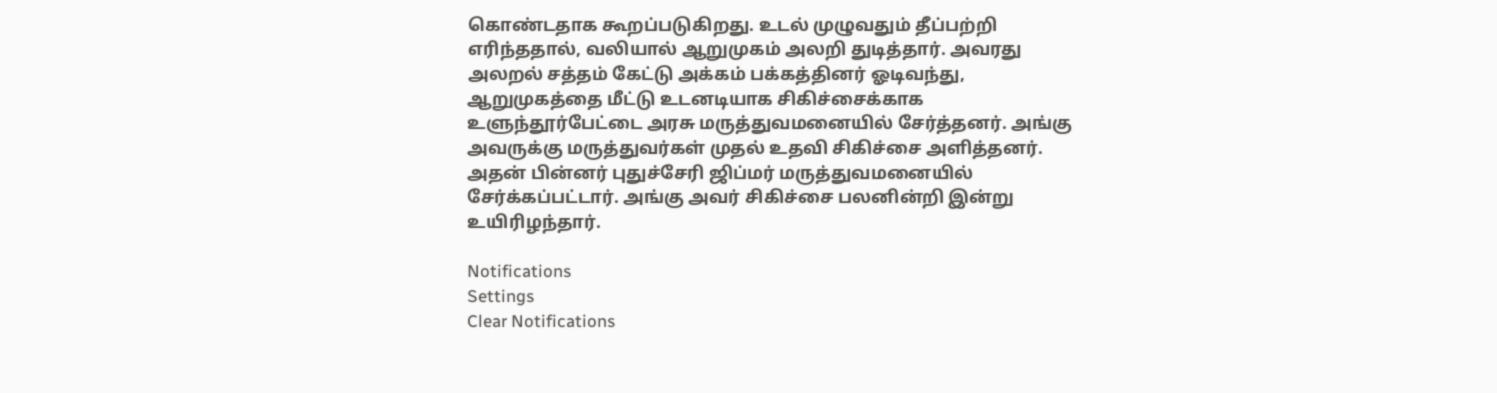கொண்டதாக கூறப்படுகிறது. உடல் முழுவதும் தீப்பற்றி எரிந்ததால், வலியால் ஆறுமுகம் அலறி துடித்தார். அவரது அலறல் சத்தம் கேட்டு அக்கம் பக்கத்தினர் ஓடிவந்து, ஆறுமுகத்தை மீட்டு உடனடியாக சிகிச்சைக்காக உளுந்தூர்பேட்டை அரசு மருத்துவமனையில் சேர்த்தனர். அங்கு அவருக்கு மருத்துவர்கள் முதல் உதவி சிகிச்சை அளித்தனர். அதன் பின்னர் புதுச்சேரி ஜிப்மர் மருத்துவமனையில் சேர்க்கப்பட்டார். அங்கு அவர் சிகிச்சை பலனின்றி இன்று உயிரிழந்தார்.

Notifications
Settings
Clear Notifications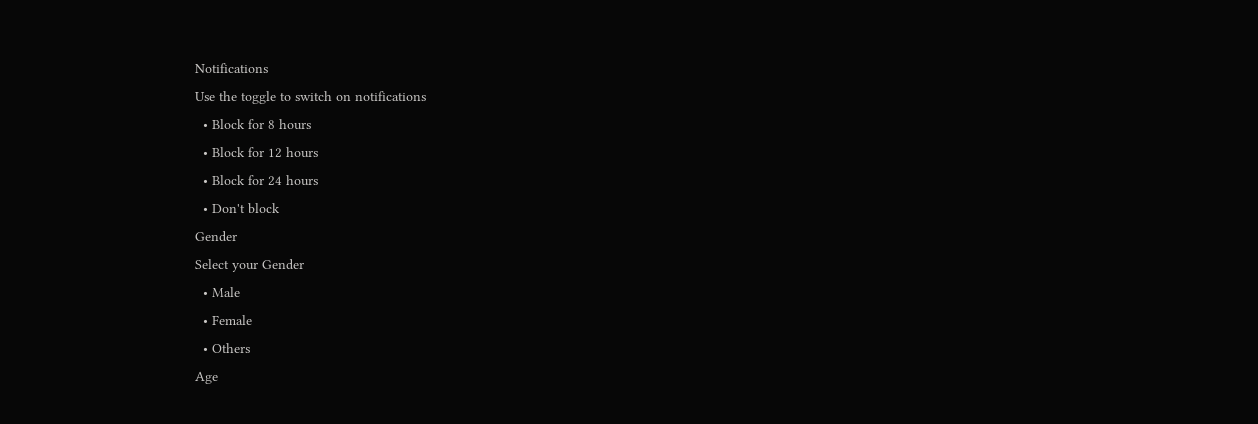Notifications
Use the toggle to switch on notifications
  • Block for 8 hours
  • Block for 12 hours
  • Block for 24 hours
  • Don't block
Gender
Select your Gender
  • Male
  • Female
  • Others
Age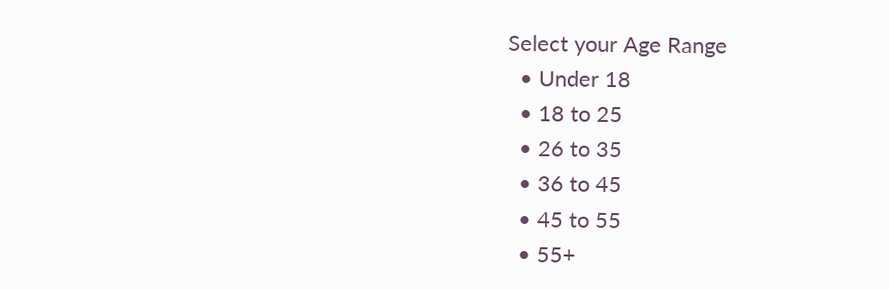Select your Age Range
  • Under 18
  • 18 to 25
  • 26 to 35
  • 36 to 45
  • 45 to 55
  • 55+